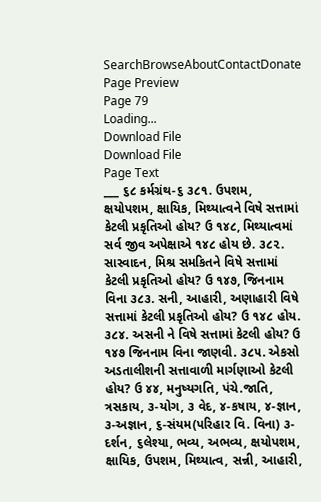SearchBrowseAboutContactDonate
Page Preview
Page 79
Loading...
Download File
Download File
Page Text
___ ૬૮ કર્મગ્રંથ-૬ ૩૮૧. ઉપશમ, ક્ષયોપશમ, ક્ષાયિક, મિથ્યાત્વને વિષે સત્તામાં કેટલી પ્રકૃતિઓ હોય? ઉ ૧૪૮, મિથ્યાત્વમાં સર્વ જીવ અપેક્ષાએ ૧૪૮ હોય છે. ૩૮૨. સાસ્વાદન, મિશ્ર સમકિતને વિષે સત્તામાં કેટલી પ્રકૃતિઓ હોય? ઉ ૧૪૭, જિનનામ વિના ૩૮૩. સની, આહારી, અણાહારી વિષે સત્તામાં કેટલી પ્રકૃતિઓ હોય? ઉ ૧૪૮ હોય. ૩૮૪. અસની ને વિષે સત્તામાં કેટલી હોય? ઉ ૧૪૭ જિનનામ વિના જાણવી. ૩૮૫. એકસો અડતાલીશની સત્તાવાળી માર્ગણાઓ કેટલી હોય? ઉ ૪૪, મનુષ્યગતિ, પંચે.જાતિ, ત્રસકાય, ૩-યોગ, ૩ વેદ, ૪-કષાય, ૪-જ્ઞાન, ૩-અજ્ઞાન, ૬-સંયમ(પરિહાર વિ. વિના) ૩-દર્શન, ૬લેશ્યા, ભવ્ય, અભવ્ય, ક્ષયોપશમ, ક્ષાયિક, ઉપશમ, મિથ્યાત્વ, સન્ની, આહારી,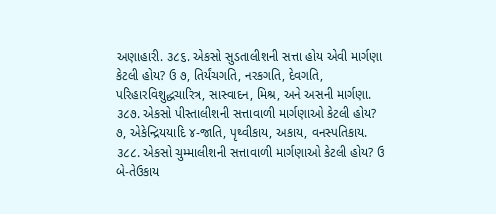અણાહારી. ૩૮૬. એકસો સુડતાલીશની સત્તા હોય એવી માર્ગણા કેટલી હોય? ઉ ૭, તિર્યંચગતિ, નરકગતિ, દેવગતિ, પરિહારવિશુદ્ધચારિત્ર, સાસ્વાદન, મિશ્ર, અને અસની માર્ગણા. ૩૮૭. એકસો પીસ્તાલીશની સત્તાવાળી માર્ગણાઓ કેટલી હોય? ૭, એકેન્દ્રિયયાદિ ૪-જાતિ, પૃથ્વીકાય, અકાય, વનસ્પતિકાય. ૩૮૮. એકસો ચુમ્માલીશની સત્તાવાળી માર્ગણાઓ કેટલી હોય? ઉ બે-તેઉકાય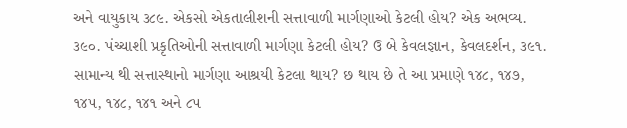અને વાયુકાય ૩૮૯. એકસો એકતાલીશની સત્તાવાળી માર્ગણાઓ કેટલી હોય? એક અભવ્ય. ૩૯૦. પંચ્ચાશી પ્રકૃતિઓની સત્તાવાળી માર્ગણા કેટલી હોય? ઉ બે કેવલજ્ઞાન, કેવલદર્શન, ૩૯૧. સામાન્ય થી સત્તાસ્થાનો માર્ગણા આશ્રયી કેટલા થાય? છ થાય છે તે આ પ્રમાણે ૧૪૮, ૧૪૭, ૧૪૫, ૧૪૮, ૧૪૧ અને ૮૫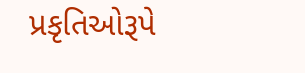પ્રકૃતિઓરૂપે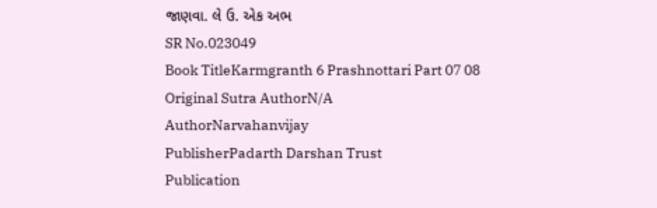જાણવા. લે ઉ. એક અભ
SR No.023049
Book TitleKarmgranth 6 Prashnottari Part 07 08
Original Sutra AuthorN/A
AuthorNarvahanvijay
PublisherPadarth Darshan Trust
Publication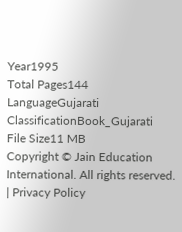Year1995
Total Pages144
LanguageGujarati
ClassificationBook_Gujarati
File Size11 MB
Copyright © Jain Education International. All rights reserved. | Privacy Policy